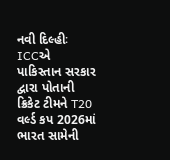નવી દિલ્હીઃ ICCએ પાકિસ્તાન સરકાર દ્વારા પોતાની ક્રિકેટ ટીમને T20 વર્લ્ડ કપ 2026માં ભારત સામેની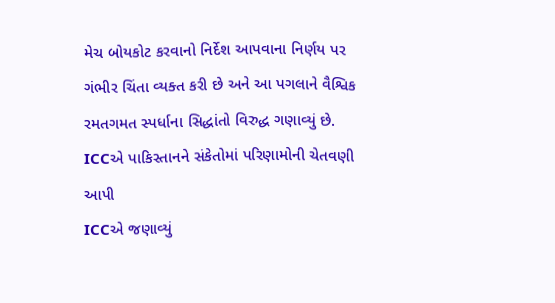મેચ બોયકોટ કરવાનો નિર્દેશ આપવાના નિર્ણય પર ગંભીર ચિંતા વ્યક્ત કરી છે અને આ પગલાને વૈશ્વિક રમતગમત સ્પર્ધાના સિદ્ધાંતો વિરુદ્ધ ગણાવ્યું છે.
ICCએ પાકિસ્તાનને સંકેતોમાં પરિણામોની ચેતવણી આપી
ICCએ જણાવ્યું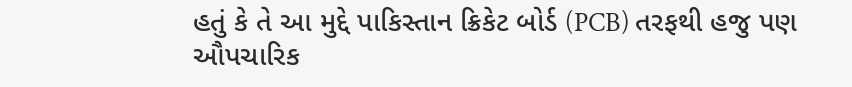હતું કે તે આ મુદ્દે પાકિસ્તાન ક્રિકેટ બોર્ડ (PCB) તરફથી હજુ પણ ઔપચારિક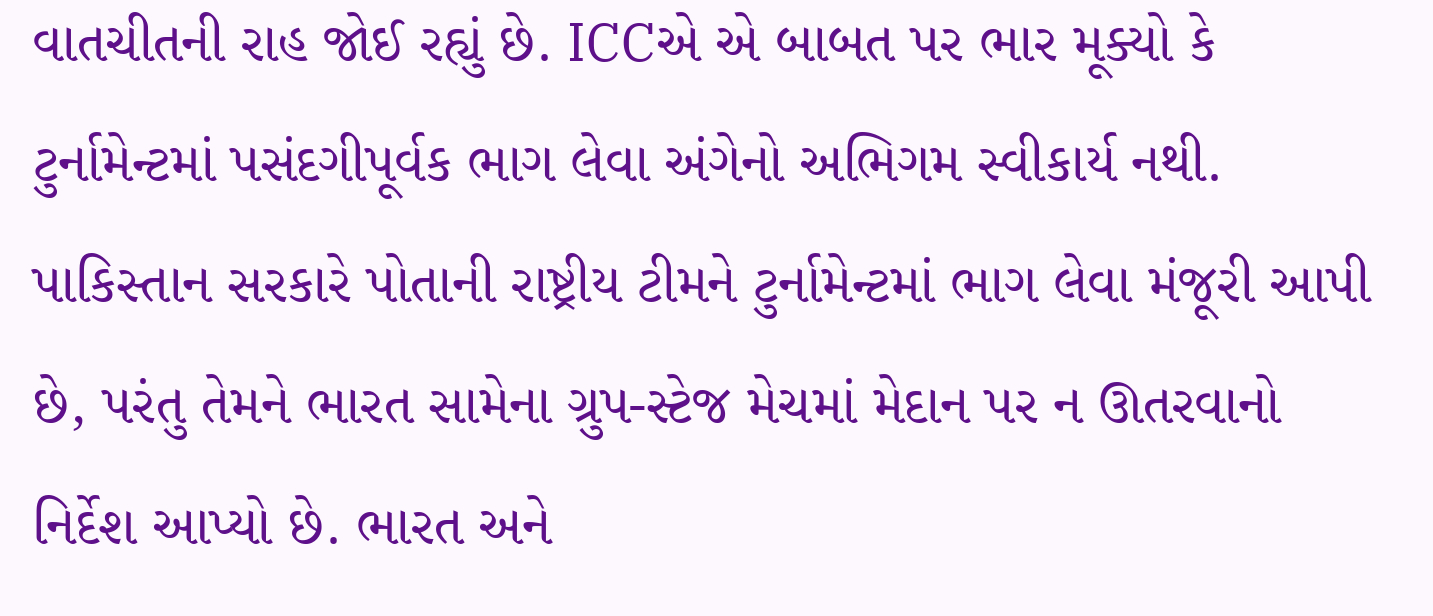વાતચીતની રાહ જોઈ રહ્યું છે. ICCએ એ બાબત પર ભાર મૂક્યો કે ટુર્નામેન્ટમાં પસંદગીપૂર્વક ભાગ લેવા અંગેનો અભિગમ સ્વીકાર્ય નથી.
પાકિસ્તાન સરકારે પોતાની રાષ્ટ્રીય ટીમને ટુર્નામેન્ટમાં ભાગ લેવા મંજૂરી આપી છે, પરંતુ તેમને ભારત સામેના ગ્રુપ-સ્ટેજ મેચમાં મેદાન પર ન ઊતરવાનો નિર્દેશ આપ્યો છે. ભારત અને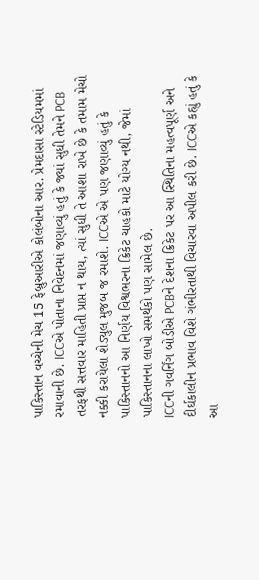પાકિસ્તાન વચ્ચેની મેચ 15 ફેબ્રુઆરીએ કોલંબોના આર. પ્રેમદાસા સ્ટેડિયમમાં રમાવાની છે. ICCએ પોતાના નિવેદનમાં જણાવ્યું હતું કે જ્યાં સુધી તેમને PCB તરફથી સત્તવાર માહિતી પ્રાપ્ત ન થાય, ત્યાં સુધી તે આશા રાખે છે કે તમામ મેચો નક્કી કરાયેલા શેડ્યુલ મુજબ જ રમાશે. ICCએ એ પણ જણાવ્યું હતું કે પાકિસ્તાનનો આ નિર્ણય વિશ્વભરના ક્રિકેટ ચાહકો માટે યોગ્ય નથી, જેમાં પાકિસ્તાનના લાખો સમર્થકો પણ સામેલ છે.
ICCની ગવર્નિંગ બોડીએ PCBને દેશના ક્રિકેટ પર આ સ્થિતિના મહત્વપૂર્ણ અને દીર્ઘકાલીન પ્રભાવ વિશે ગંભીરતાથી વિચારવા અપીલ કરી છે. ICCએ કહ્યું હતું કે આ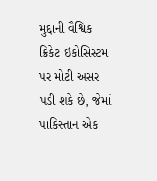મુદ્દાની વૈશ્વિક ક્રિકેટ ઇકોસિસ્ટમ પર મોટી અસર પડી શકે છે, જેમાં પાકિસ્તાન એક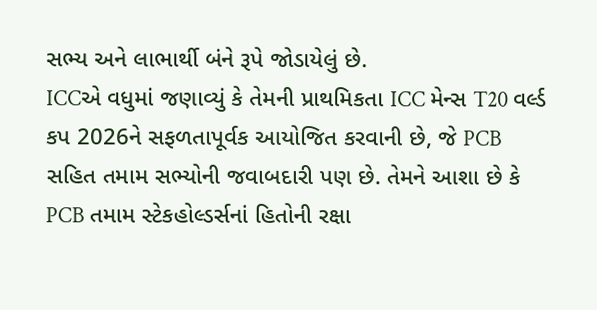સભ્ય અને લાભાર્થી બંને રૂપે જોડાયેલું છે.
ICCએ વધુમાં જણાવ્યું કે તેમની પ્રાથમિકતા ICC મેન્સ T20 વર્લ્ડ કપ 2026ને સફળતાપૂર્વક આયોજિત કરવાની છે, જે PCB સહિત તમામ સભ્યોની જવાબદારી પણ છે. તેમને આશા છે કે PCB તમામ સ્ટેકહોલ્ડર્સનાં હિતોની રક્ષા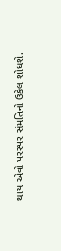થાય એવો પરસ્પર સંમતિનો ઉકેલ શોધશે.